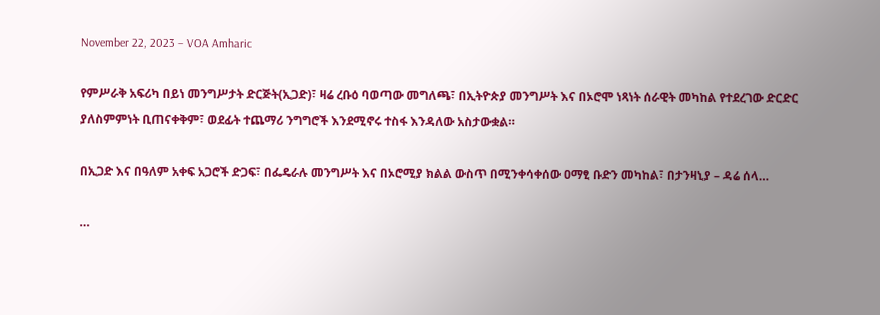November 22, 2023 – VOA Amharic

የምሥራቅ አፍሪካ በይነ መንግሥታት ድርጅት(ኢጋድ)፣ ዛሬ ረቡዕ ባወጣው መግለጫ፣ በኢትዮጵያ መንግሥት እና በኦሮሞ ነጻነት ሰራዊት መካከል የተደረገው ድርድር ያለስምምነት ቢጠናቀቅም፣ ወደፊት ተጨማሪ ንግግሮች እንደሚኖሩ ተስፋ እንዳለው አስታውቋል።

በኢጋድ እና በዓለም አቀፍ አጋሮች ድጋፍ፣ በፌዴራሉ መንግሥት እና በኦሮሚያ ክልል ውስጥ በሚንቀሳቀሰው ዐማፂ ቡድን መካከል፣ በታንዛኒያ – ዳሬ ሰላ…

…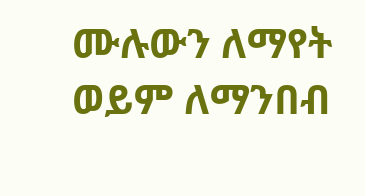ሙሉውን ለማየት ወይም ለማንበብ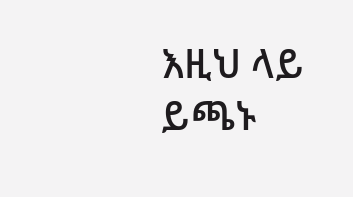እዚህ ላይ ይጫኑ